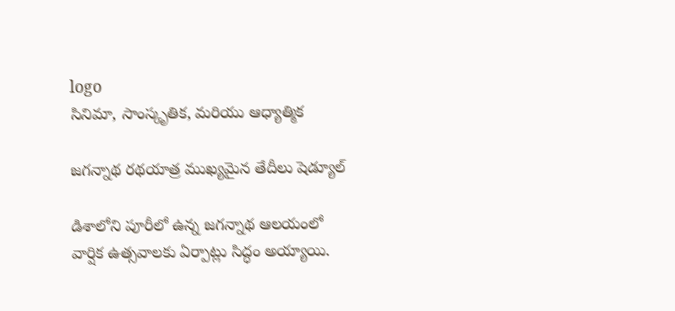logo
సినిమా, సాంస్కృతిక, మరియు ఆధ్యాత్మిక

జగన్నాథ రథయాత్ర ముఖ్యమైన తేదీలు షెడ్యూల్‌

డిశాలోని పూరీలో ఉన్న జగన్నాథ ఆలయంలో వార్షిక ఉత్సవాలకు ఏర్పాట్లు సిద్ధం అయ్యాయి.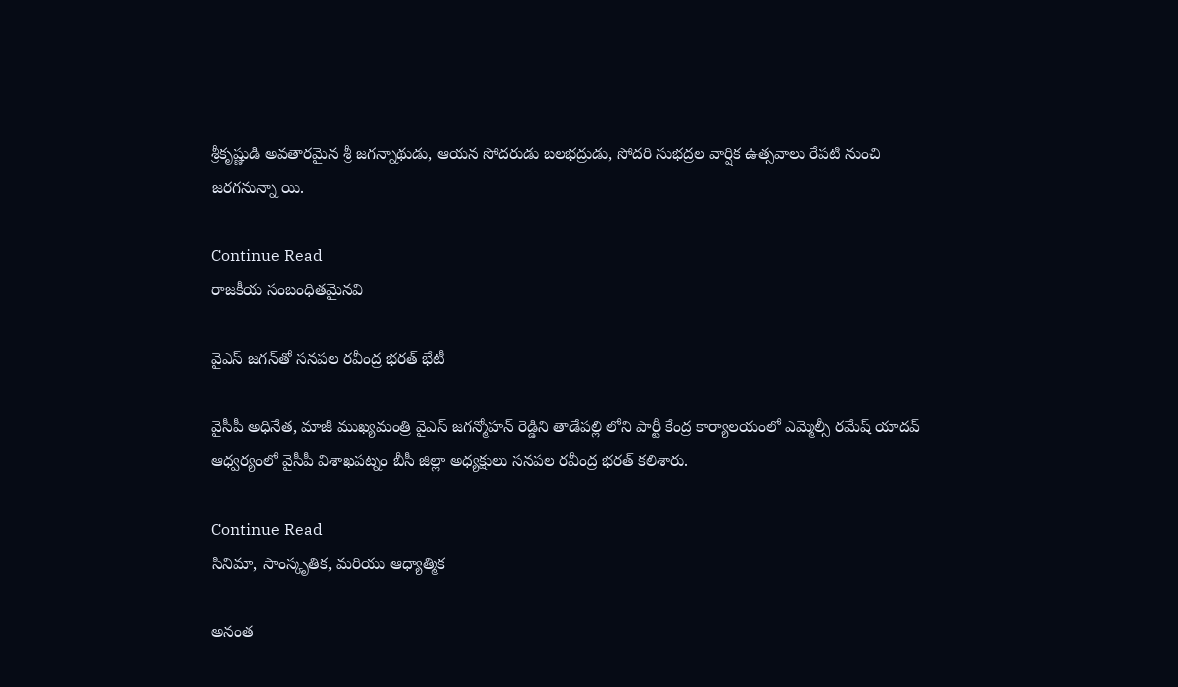శ్రీకృష్ణుడి అవతారమైన శ్రీ జగన్నాథుడు, ఆయన సోదరుడు బలభద్రుడు, సోదరి సుభద్రల వార్షిక ఉత్సవాలు రేపటి నుంచి జరగనున్నా యి.

Continue Read
రాజకీయ సంబంధితమైనవి

వైఎస్‌ జగన్‌తో సనపల రవీంద్ర భరత్‌ భేటీ

వైసీపీ అధినేత, మాజీ ముఖ్యమంత్రి వైఎస్‌ జగన్మోహన్‌ రెడ్డిని తాడేపల్లి లోని పార్టీ కేంద్ర కార్యాలయంలో ఎమ్మెల్సీ రమేష్‌ యాదవ్‌ ఆధ్వర్యంలో వైసీపీ విశాఖపట్నం బీసీ జిల్లా అధ్యక్షులు సనపల రవీంద్ర భరత్‌ కలిశారు.

Continue Read
సినిమా, సాంస్కృతిక, మరియు ఆధ్యాత్మిక

అనంత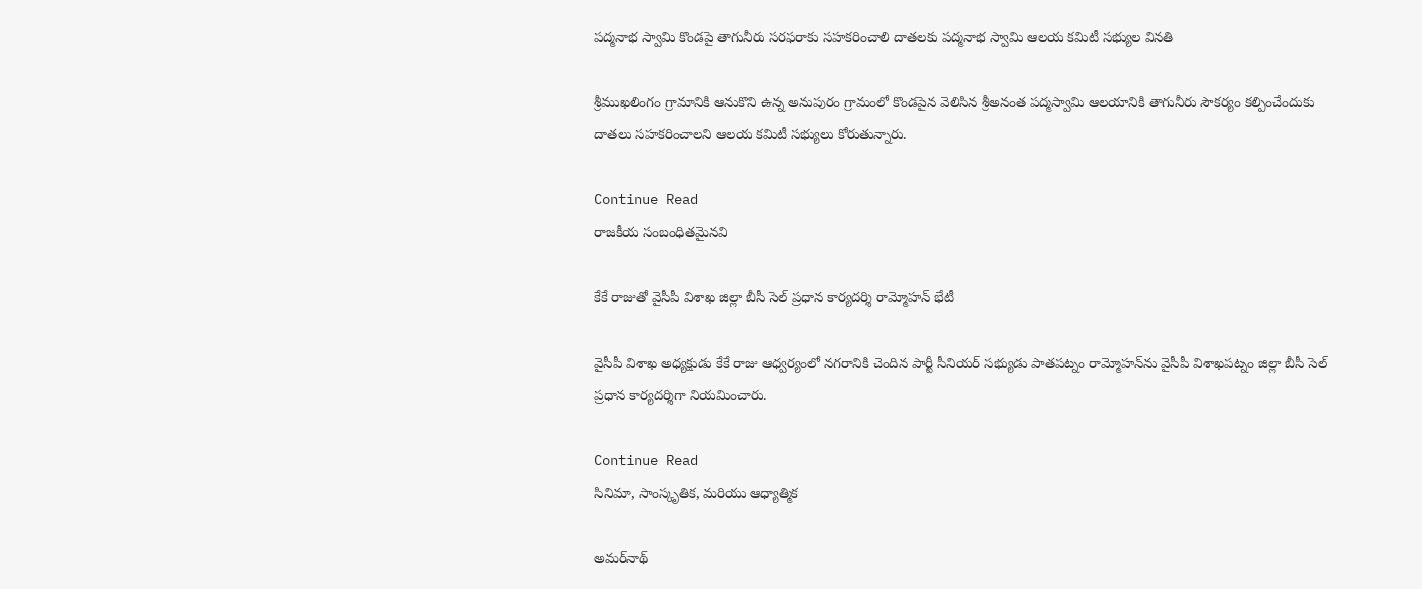పద్మనాభ స్వామి కొండపై తాగునీరు సరఫరాకు సహకరించాలి దాతలకు పద్మనాభ స్వామి ఆలయ కమిటీ సభ్యుల వినతి

శ్రీముఖలింగం గ్రామానికి ఆనుకొని ఉన్న అనుపురం గ్రామంలో కొండపైన వెలిసిన శ్రీఅనంత పద్మస్వామి ఆలయానికి తాగునీరు సౌకర్యం కల్పించేందుకు దాతలు సహకరించాలని ఆలయ కమిటీ సభ్యులు కోరుతున్నారు.

Continue Read
రాజకీయ సంబంధితమైనవి

కేకే రాజుతో వైసీపీ విశాఖ జిల్లా బీసీ సెల్‌ ప్రధాన కార్యదర్శి రామ్మోహన్‌ భేటీ

వైసీపీ విశాఖ అధ్యక్షుడు కేకే రాజు ఆధ్వర్యంలో నగరానికి చెందిన పార్టీ సీనియర్‌ సభ్యుడు పాతపట్నం రామ్మోహన్‌ను వైసీపీ విశాఖపట్నం జిల్లా బీసీ సెల్‌ ప్రధాన కార్యదర్శిగా నియమించారు.

Continue Read
సినిమా, సాంస్కృతిక, మరియు ఆధ్యాత్మిక

అమర్‌నాథ్‌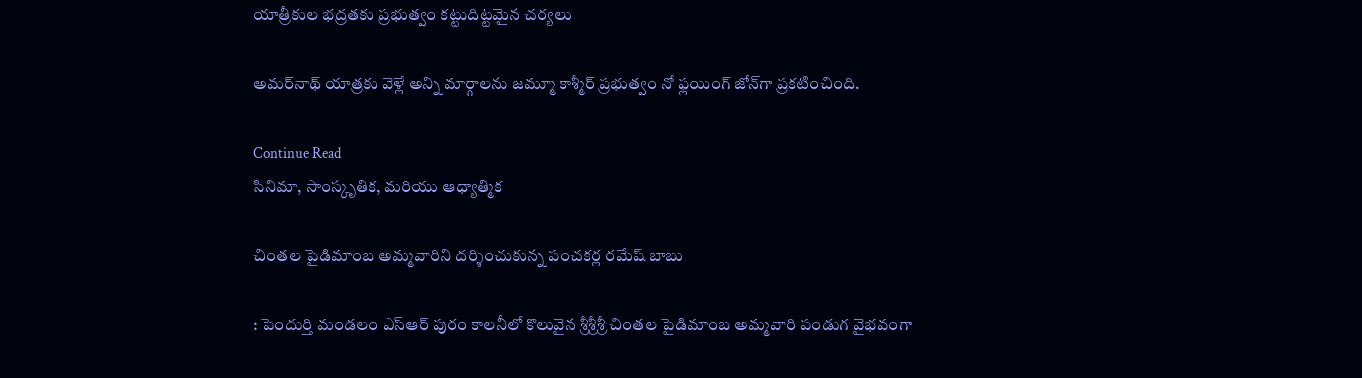యాత్రీకుల భద్రతకు ప్రభుత్వం కట్టుదిట్టమైన చర్యలు

అమర్‌నాథ్‌ యాత్రకు వెళ్లే అన్ని మార్గాలను జమ్మూ కాశ్మీర్‌ ప్రభుత్వం నో ఫ్లయింగ్‌ జోన్‌గా ప్రకటించింది.

Continue Read
సినిమా, సాంస్కృతిక, మరియు ఆధ్యాత్మిక

చింతల పైడిమాంబ అమ్మవారిని దర్శించుకున్న పంచకర్ల రమేష్‌ బాబు

: పెందుర్తి మండలం ఎస్‌ఆర్‌ పురం కాలనీలో కొలువైన శ్రీశ్రీశ్రీ చింతల పైడిమాంబ అమ్మవారి పండుగ వైభవంగా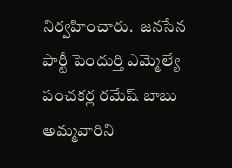నిర్వహించారు.  జనసేన పార్టీ పెందుర్తి ఎమ్మెల్యే పంచకర్ల రమేష్‌ బాబు అమ్మవారిని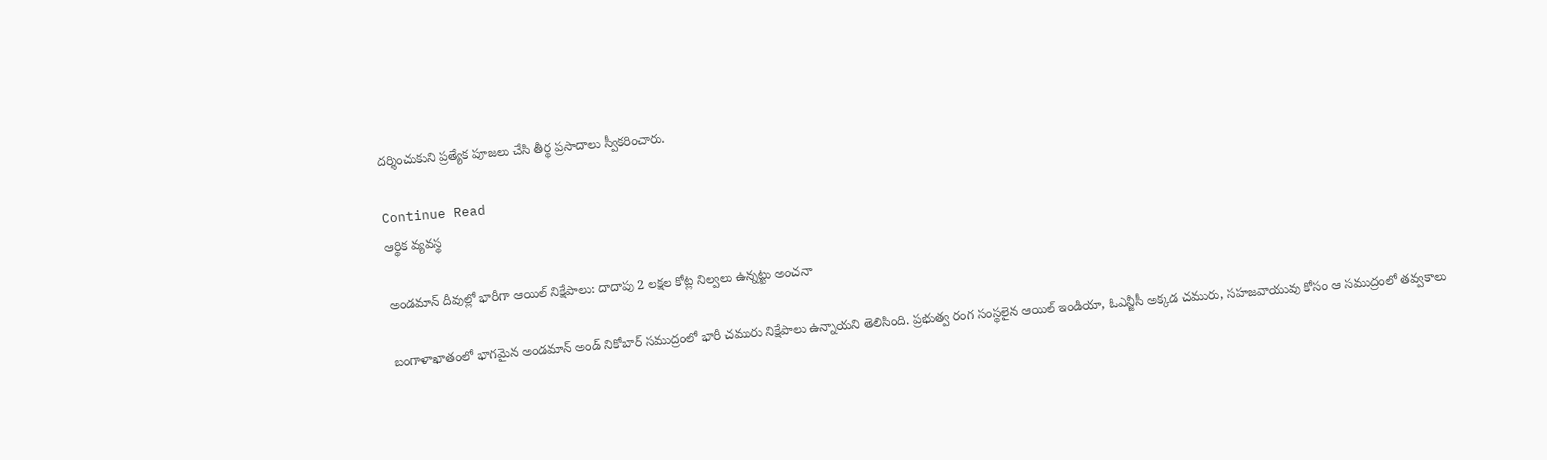దర్శించుకుని ప్రత్యేక పూజలు చేసి తీర్థ ప్రసాదాలు స్వీకరించారు.

Continue Read
ఆర్థిక వ్యవస్థ

అండమాన్‌ దీవుల్లో భారీగా ఆయిల్‌ నిక్షేపాలు: దాదాపు 2 లక్షల కోట్ల నిల్వలు ఉన్నట్టు అంచనా

బంగాళాఖాతంలో భాగమైన అండమాన్‌ అండ్‌ నికోబార్‌ సముద్రంలో భారీ చమురు నిక్షేపాలు ఉన్నాయని తెలిసింది. ప్రభుత్వ రంగ సంస్థలైన ఆయిల్‌ ఇండియా, ఓఎన్జీసీ అక్కడ చమురు, సహజవాయువు కోసం ఆ సముద్రంలో తవ్వకాలు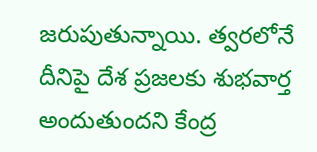జరుపుతున్నాయి. త్వరలోనే దీనిపై దేశ ప్రజలకు శుభవార్త అందుతుందని కేంద్ర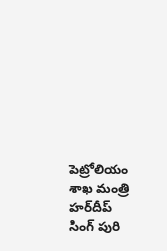పెట్రోలియం శాఖ మంత్రి హర్‌దీప్‌ సింగ్‌ పురి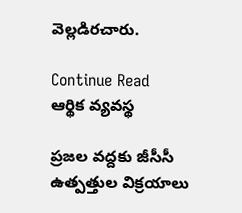వెల్లడిరచారు.

Continue Read
ఆర్థిక వ్యవస్థ

ప్రజల వద్దకు జీసీసీ ఉత్పత్తుల విక్రయాలు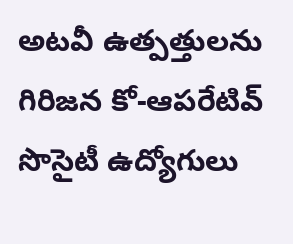అటవీ ఉత్పత్తులను గిరిజన కో-ఆపరేటివ్‌ సొసైటీ ఉద్యోగులు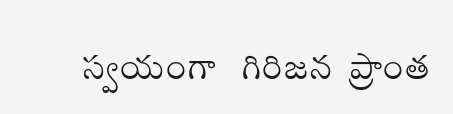స్వయంగా   గిరిజన  ప్రాంత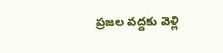ప్రజల వద్దకు వెళ్లి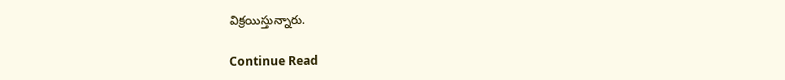విక్రయిస్తున్నారు.

Continue Read